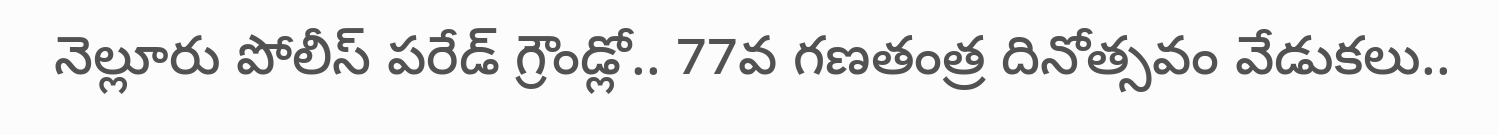నెల్లూరు పోలీస్ పరేడ్ గ్రౌండ్లో.. 77వ గణతంత్ర దినోత్సవం వేడుకలు..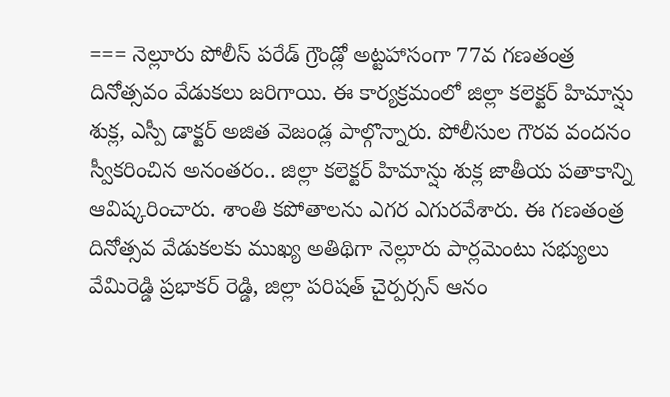=== నెల్లూరు పోలీస్ పరేడ్ గ్రౌండ్లో అట్టహాసంగా 77వ గణతంత్ర దినోత్సవం వేడుకలు జరిగాయి. ఈ కార్యక్రమంలో జిల్లా కలెక్టర్ హిమాన్షు శుక్ల, ఎస్పీ డాక్టర్ అజిత వెజండ్ల పాల్గొన్నారు. పోలీసుల గౌరవ వందనం స్వీకరించిన అనంతరం.. జిల్లా కలెక్టర్ హిమాన్షు శుక్ల జాతీయ పతాకాన్ని ఆవిష్కరించారు. శాంతి కపోతాలను ఎగర ఎగురవేశారు. ఈ గణతంత్ర దినోత్సవ వేడుకలకు ముఖ్య అతిథిగా నెల్లూరు పార్లమెంటు సభ్యులు వేమిరెడ్డి ప్రభాకర్ రెడ్డి, జిల్లా పరిషత్ చైర్పర్సన్ ఆనం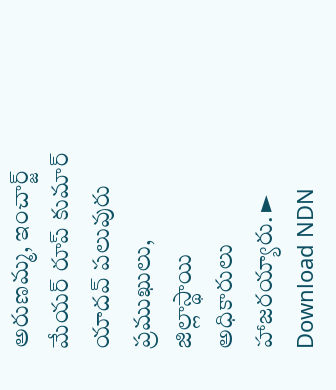అరుణమ్మ, ఇంచార్జ్ మేయర్ రూప్ కుమార్ యాదవ్ పలువురు ప్రముఖులు, జిల్లాస్థాయి అధికారులు హాజరయ్యారు. ► Download NDN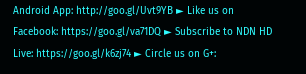Android App: http://goo.gl/Uvt9YB ► Like us on Facebook: https://goo.gl/va71DQ ► Subscribe to NDN HD Live: https://goo.gl/k6zj74 ► Circle us on G+: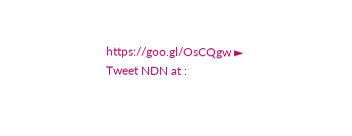https://goo.gl/OsCQgw ► Tweet NDN at :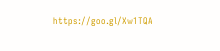https://goo.gl/Xw1TQA